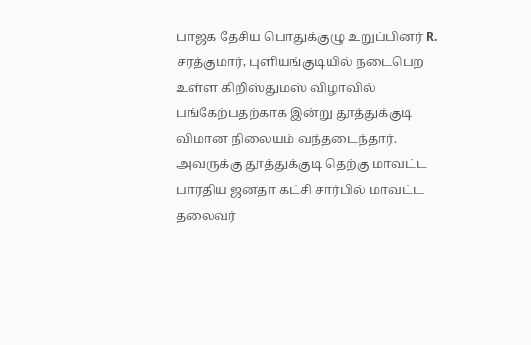பாஜக தேசிய பொதுக்குழு உறுப்பினர் R. சரத்குமார், புளியங்குடியில் நடைபெற உள்ள கிறிஸ்துமஸ் விழாவில் பங்கேற்பதற்காக இன்று தூத்துக்குடி விமான நிலையம் வந்தடைந்தார். அவருக்கு தூத்துக்குடி தெற்கு மாவட்ட பாரதிய ஜனதா கட்சி சார்பில் மாவட்ட தலைவர்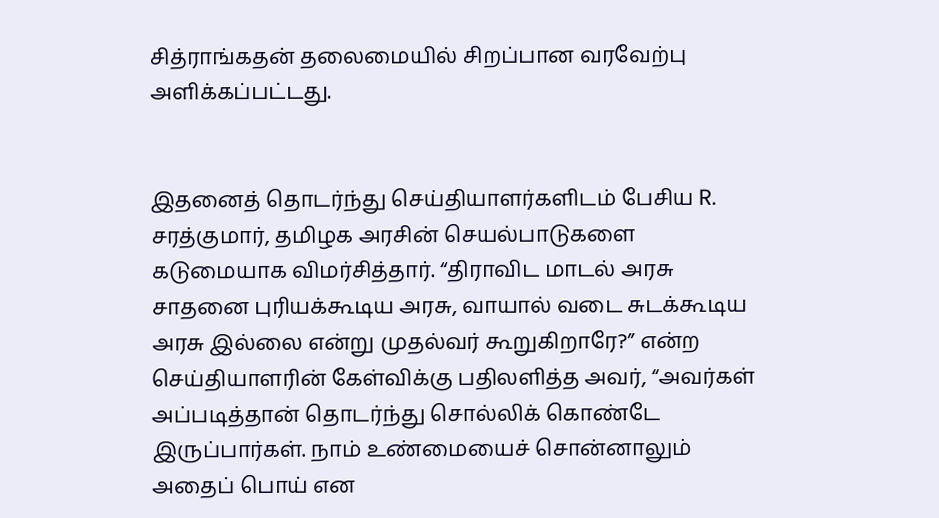சித்ராங்கதன் தலைமையில் சிறப்பான வரவேற்பு அளிக்கப்பட்டது.


இதனைத் தொடர்ந்து செய்தியாளர்களிடம் பேசிய R. சரத்குமார், தமிழக அரசின் செயல்பாடுகளை கடுமையாக விமர்சித்தார். “திராவிட மாடல் அரசு சாதனை புரியக்கூடிய அரசு, வாயால் வடை சுடக்கூடிய அரசு இல்லை என்று முதல்வர் கூறுகிறாரே?” என்ற செய்தியாளரின் கேள்விக்கு பதிலளித்த அவர், “அவர்கள் அப்படித்தான் தொடர்ந்து சொல்லிக் கொண்டே இருப்பார்கள். நாம் உண்மையைச் சொன்னாலும் அதைப் பொய் என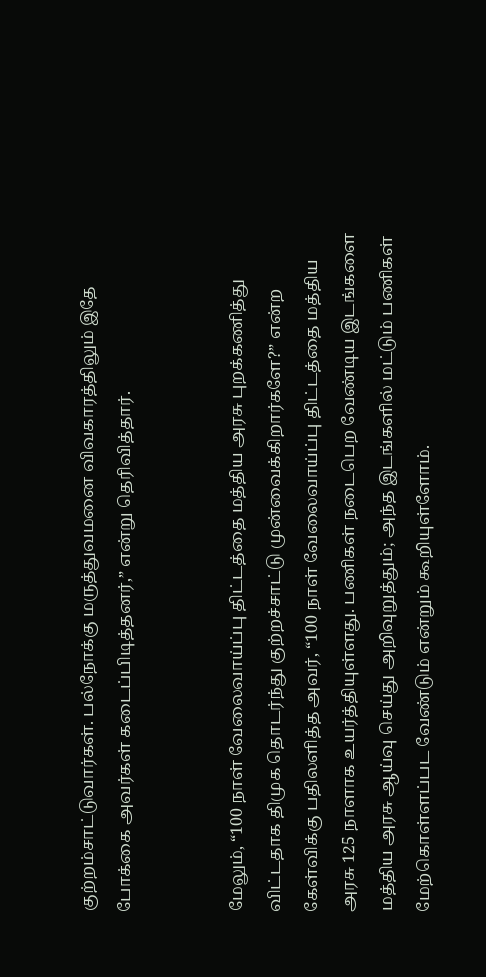குற்றம்சாட்டுவார்கள். பல்நோக்கு மருத்துவமனை விவகாரத்திலும் இதே போக்கை அவர்கள் கடைப்பிடித்தனர்,” என்று தெரிவித்தார்.


மேலும், “100 நாள் வேலைவாய்ப்பு திட்டத்தை மத்திய அரசு புறக்கணித்து விட்டதாக திமுக தொடர்ந்து குற்றச்சாட்டு முன்வைக்கிறார்களே?” என்ற கேள்விக்கு பதிலளித்த அவர், “100 நாள் வேலைவாய்ப்பு திட்டத்தை மத்திய அரசு 125 நாளாக உயர்த்தியுள்ளது. பணிகள் நடைபெற வேண்டிய இடங்களை மத்திய அரசு ஆய்வு செய்து அறிவுறுத்தும்; அந்த இடங்களில் மட்டும் பணிகள் மேற்கொள்ளப்பட வேண்டும் என்றும் கூறியுள்ளோம்.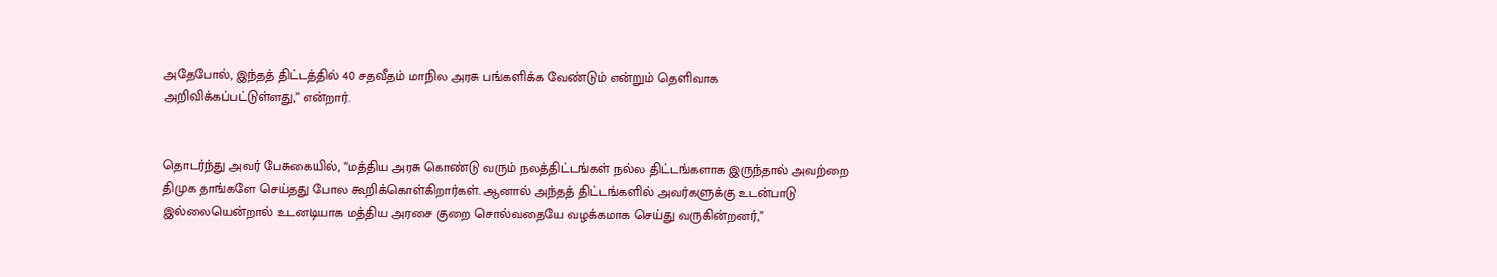அதேபோல், இந்தத் திட்டத்தில் 40 சதவீதம் மாநில அரசு பங்களிக்க வேண்டும் என்றும் தெளிவாக அறிவிக்கப்பட்டுள்ளது,” என்றார்.


தொடர்ந்து அவர் பேசுகையில், “மத்திய அரசு கொண்டு வரும் நலத்திட்டங்கள் நல்ல திட்டங்களாக இருந்தால் அவற்றை திமுக தாங்களே செய்தது போல கூறிக்கொள்கிறார்கள். ஆனால் அந்தத் திட்டங்களில் அவர்களுக்கு உடன்பாடு இல்லையென்றால் உடனடியாக மத்திய அரசை குறை சொல்வதையே வழக்கமாக செய்து வருகின்றனர்,”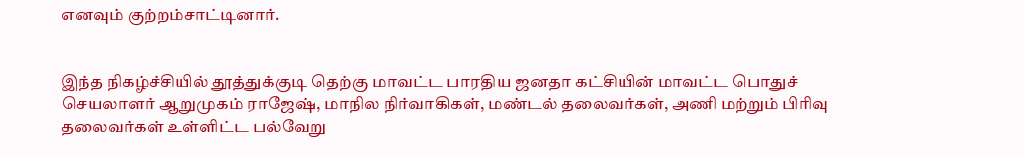எனவும் குற்றம்சாட்டினார்.


இந்த நிகழ்ச்சியில் தூத்துக்குடி தெற்கு மாவட்ட பாரதிய ஜனதா கட்சியின் மாவட்ட பொதுச் செயலாளர் ஆறுமுகம் ராஜேஷ், மாநில நிர்வாகிகள், மண்டல் தலைவர்கள், அணி மற்றும் பிரிவு தலைவர்கள் உள்ளிட்ட பல்வேறு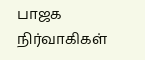பாஜக நிர்வாகிகள்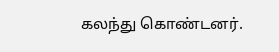கலந்து கொண்டனர்.